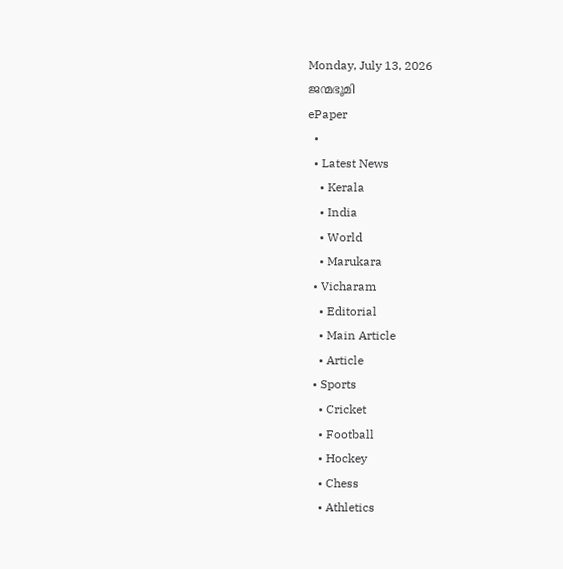Monday, July 13, 2026
ജന്മഭൂമി
ePaper
  •
  • Latest News
    • Kerala
    • India
    • World
    • Marukara
  • Vicharam
    • Editorial
    • Main Article
    • Article
  • Sports
    • Cricket
    • Football
    • Hockey
    • Chess
    • Athletics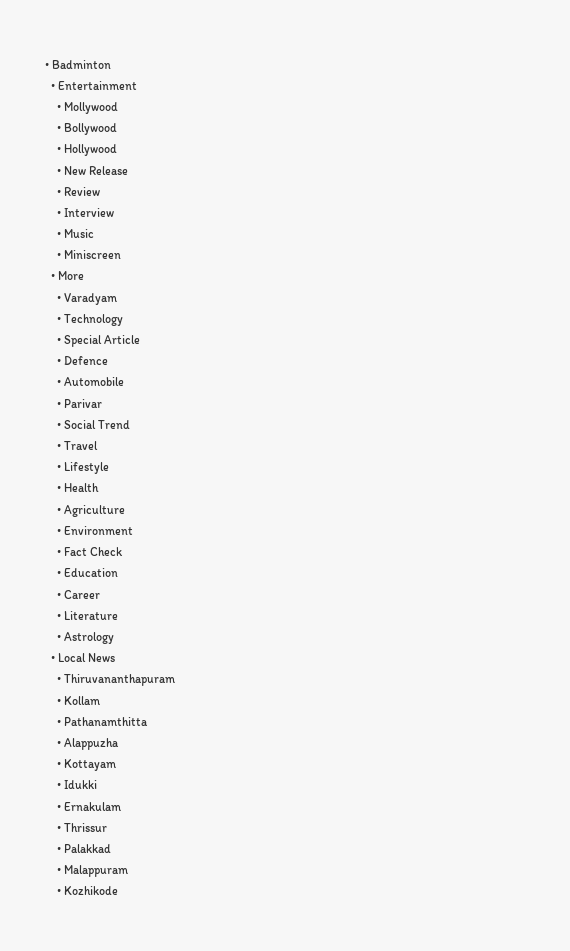• Badminton
  • Entertainment
    • Mollywood
    • Bollywood
    • Hollywood
    • New Release
    • Review
    • Interview
    • Music
    • Miniscreen
  • More
    • Varadyam
    • Technology
    • Special Article
    • Defence
    • Automobile
    • Parivar
    • Social Trend
    • Travel
    • Lifestyle
    • Health
    • Agriculture
    • Environment
    • Fact Check
    • Education
    • Career
    • Literature
    • Astrology
  • Local News
    • Thiruvananthapuram
    • Kollam
    • Pathanamthitta
    • Alappuzha
    • Kottayam
    • Idukki
    • Ernakulam
    • Thrissur
    • Palakkad
    • Malappuram
    • Kozhikode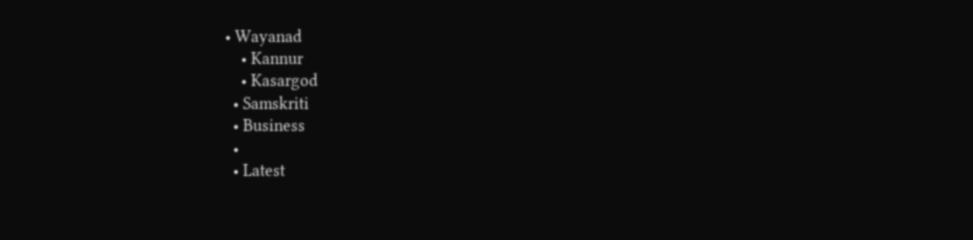• Wayanad
    • Kannur
    • Kasargod
  • Samskriti
  • Business
  •
  • Latest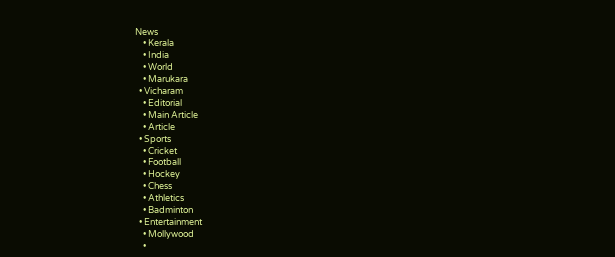News
    • Kerala
    • India
    • World
    • Marukara
  • Vicharam
    • Editorial
    • Main Article
    • Article
  • Sports
    • Cricket
    • Football
    • Hockey
    • Chess
    • Athletics
    • Badminton
  • Entertainment
    • Mollywood
    •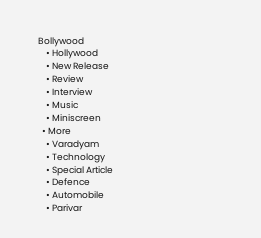Bollywood
    • Hollywood
    • New Release
    • Review
    • Interview
    • Music
    • Miniscreen
  • More
    • Varadyam
    • Technology
    • Special Article
    • Defence
    • Automobile
    • Parivar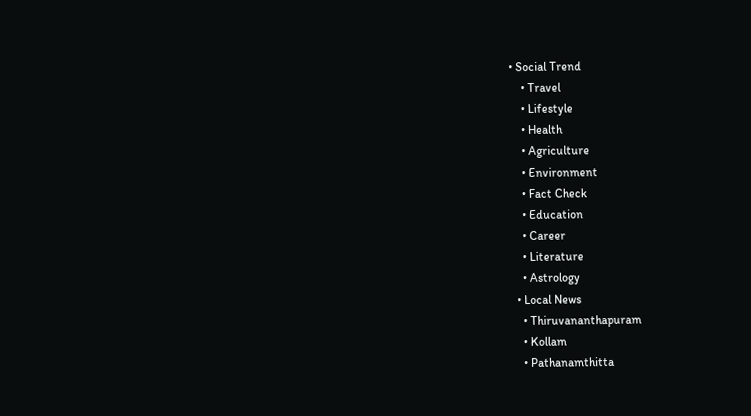• Social Trend
    • Travel
    • Lifestyle
    • Health
    • Agriculture
    • Environment
    • Fact Check
    • Education
    • Career
    • Literature
    • Astrology
  • Local News
    • Thiruvananthapuram
    • Kollam
    • Pathanamthitta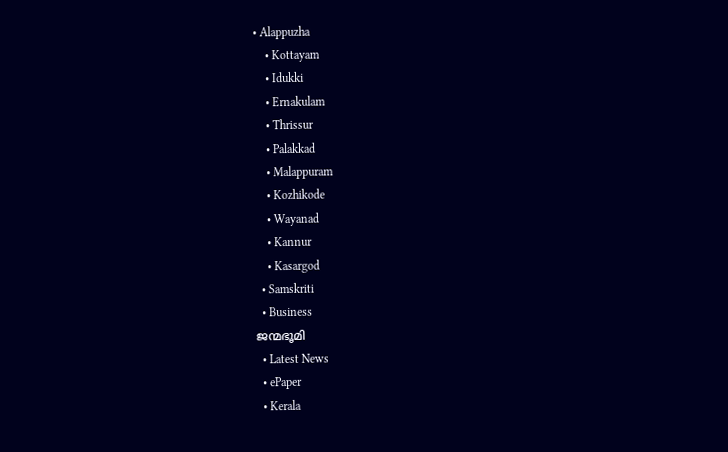• Alappuzha
    • Kottayam
    • Idukki
    • Ernakulam
    • Thrissur
    • Palakkad
    • Malappuram
    • Kozhikode
    • Wayanad
    • Kannur
    • Kasargod
  • Samskriti
  • Business
ജന്മഭൂമി
  • Latest News
  • ePaper
  • Kerala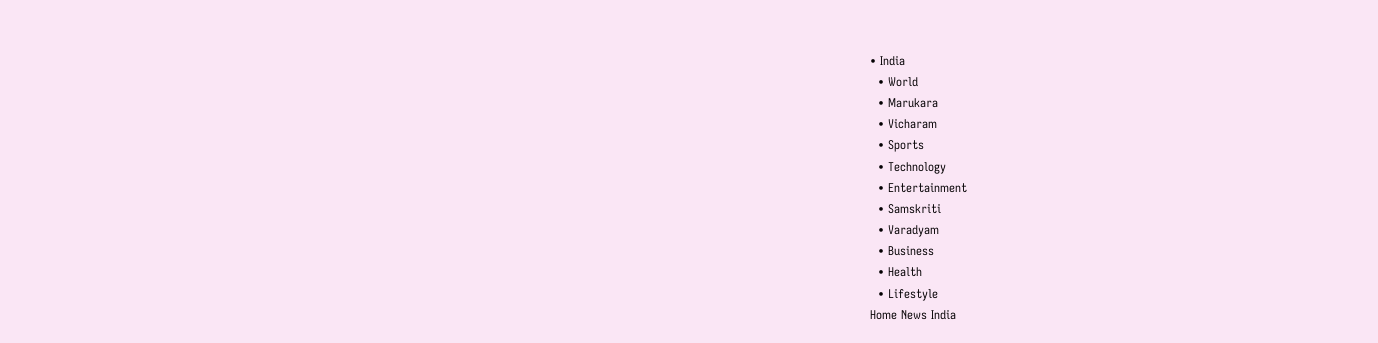• India
  • World
  • Marukara
  • Vicharam
  • Sports
  • Technology
  • Entertainment
  • Samskriti
  • Varadyam
  • Business
  • Health
  • Lifestyle
Home News India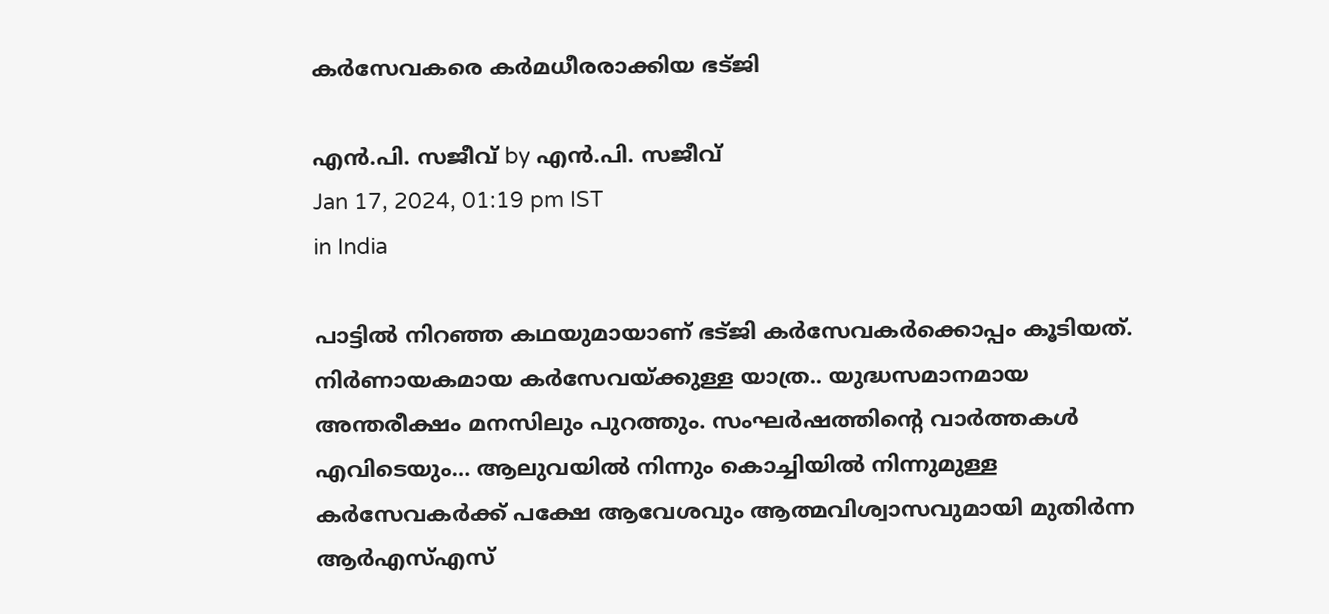കർസേവകരെ കർമധീരരാക്കിയ ഭട്ജി

എന്‍.പി. സജീവ് by എന്‍.പി. സജീവ്
Jan 17, 2024, 01:19 pm IST
in India

പാട്ടില്‍ നിറഞ്ഞ കഥയുമായാണ് ഭട്ജി കര്‍സേവകര്‍ക്കൊപ്പം കൂടിയത്. നിര്‍ണായകമായ കര്‍സേവയ്‌ക്കുള്ള യാത്ര.. യുദ്ധസമാനമായ അന്തരീക്ഷം മനസിലും പുറത്തും. സംഘര്‍ഷത്തിന്റെ വാര്‍ത്തകള്‍ എവിടെയും… ആലുവയില്‍ നിന്നും കൊച്ചിയില്‍ നിന്നുമുള്ള കര്‍സേവകര്‍ക്ക് പക്ഷേ ആവേശവും ആത്മവിശ്വാസവുമായി മുതിര്‍ന്ന ആര്‍എസ്എസ്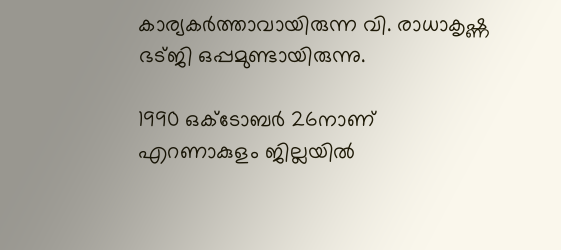കാര്യകര്‍ത്താവായിരുന്ന വി. രാധാകൃഷ്ണ ഭട്ജി ഒപ്പമുണ്ടായിരുന്നു.

1990 ഒക്‌ടോബര്‍ 26നാണ് എറണാകുളം ജില്ലയില്‍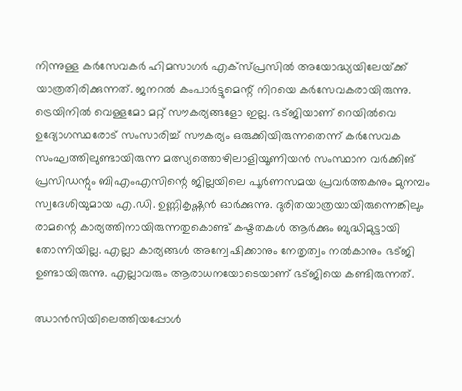നിന്നുള്ള കര്‍സേവകര്‍ ഹിമസാഗര്‍ എക്‌സ്പ്രസില്‍ അയോദ്ധ്യയിലേയ്‌ക്ക് യാത്രതിരിക്കുന്നത്. ജനറല്‍ കംപാര്‍ട്ടുമെന്റ് നിറയെ കര്‍സേവകരായിരുന്നു. ട്രെയിനില്‍ വെള്ളമോ മറ്റ് സൗകര്യങ്ങളോ ഇല്ല. ഭട്ജിയാണ് റെയില്‍വെ ഉദ്യോഗസ്ഥരോട് സംസാരിച്ച് സൗകര്യം ഒരുക്കിയിരുന്നതെന്ന് കര്‍സേവക സംഘത്തിലുണ്ടായിരുന്ന മത്സ്യത്തൊഴിലാളിയൂണിയന്‍ സംസ്ഥാന വര്‍ക്കിങ് പ്രസിഡന്റും ബിഎംഎസിന്റെ ജില്ലയിലെ പൂര്‍ണസമയ പ്രവര്‍ത്തകനും മുനമ്പം സ്വദേശിയുമായ എ.ഡി. ഉണ്ണികൃഷ്ണന്‍ ഓര്‍ക്കുന്നു. ദുരിതയാത്രയായിരുന്നെങ്കിലും രാമന്റെ കാര്യത്തിനായിരുന്നതുകൊണ്ട് കഷ്ടതകള്‍ ആര്‍ക്കും ബുദ്ധിമുട്ടായി തോന്നിയില്ല. എല്ലാ കാര്യങ്ങള്‍ അന്വേഷിക്കാനും നേതൃത്വം നല്‍കാനും ഭട്ജി ഉണ്ടായിരുന്നു. എല്ലാവരും ആരാധനയോടെയാണ് ഭട്ജിയെ കണ്ടിരുന്നത്.

ഝാന്‍സിയിലെത്തിയപ്പോള്‍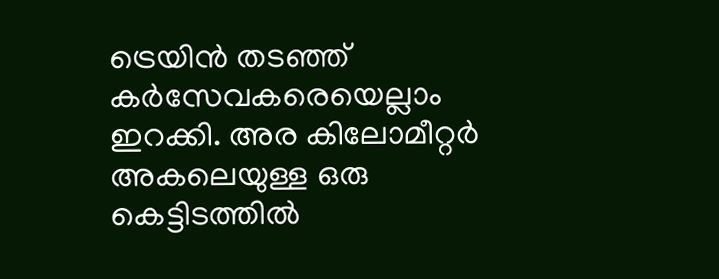ട്രെയിന്‍ തടഞ്ഞ് കര്‍സേവകരെയെല്ലാം ഇറക്കി. അര കിലോമീറ്റര്‍ അകലെയുള്ള ഒരു കെട്ടിടത്തില്‍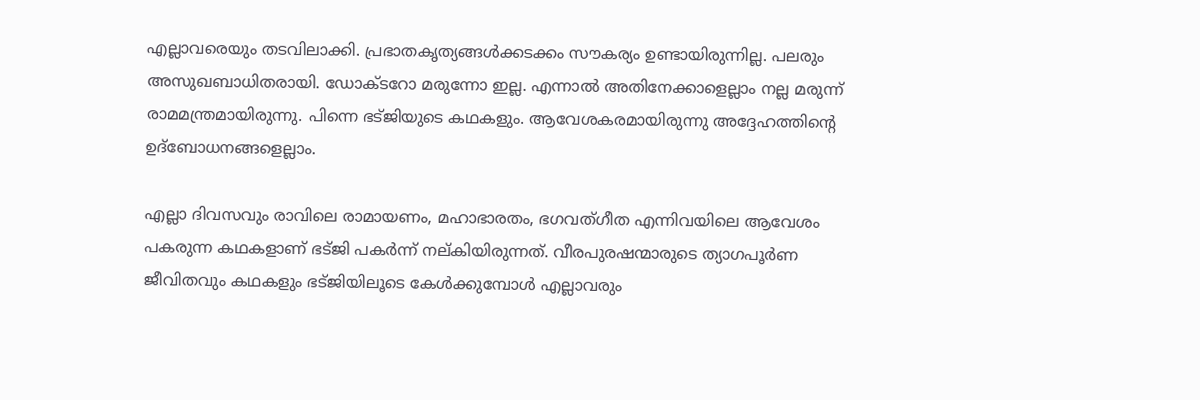എല്ലാവരെയും തടവിലാക്കി. പ്രഭാതകൃത്യങ്ങള്‍ക്കടക്കം സൗകര്യം ഉണ്ടായിരുന്നില്ല. പലരും അസുഖബാധിതരായി. ഡോക്ടറോ മരുന്നോ ഇല്ല. എന്നാല്‍ അതിനേക്കാളെല്ലാം നല്ല മരുന്ന് രാമമന്ത്രമായിരുന്നു. പിന്നെ ഭട്ജിയുടെ കഥകളും. ആവേശകരമായിരുന്നു അദ്ദേഹത്തിന്റെ ഉദ്‌ബോധനങ്ങളെല്ലാം.

എല്ലാ ദിവസവും രാവിലെ രാമായണം, മഹാഭാരതം, ഭഗവത്ഗീത എന്നിവയിലെ ആവേശം പകരുന്ന കഥകളാണ് ഭട്ജി പകര്‍ന്ന് നല്കിയിരുന്നത്. വീരപുരഷന്മാരുടെ ത്യാഗപൂര്‍ണ ജീവിതവും കഥകളും ഭട്ജിയിലൂടെ കേള്‍ക്കുമ്പോള്‍ എല്ലാവരും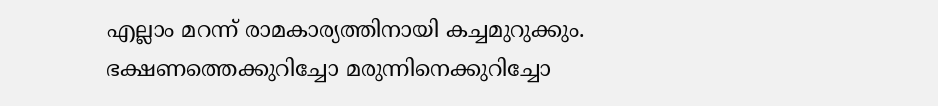എല്ലാം മറന്ന് രാമകാര്യത്തിനായി കച്ചമുറുക്കും. ഭക്ഷണത്തെക്കുറിച്ചോ മരുന്നിനെക്കുറിച്ചോ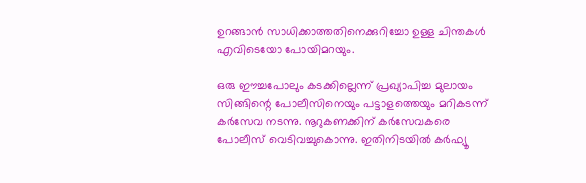ഉറങ്ങാന്‍ സാധിക്കാത്തതിനെക്കുറിച്ചോ ഉള്ള ചിന്തകള്‍ എവിടെയോ പോയിമറയും.

ഒരു ഈച്ചപോലും കടക്കില്ലെന്ന് പ്രഖ്യാപിച്ച മുലായം സിങ്ങിന്റെ പോലീസിനെയും പട്ടാളത്തെയും മറികടന്ന് കര്‍സേവ നടന്നു. നൂറുകണക്കിന് കര്‍സേവകരെ പോലീസ് വെടിവച്ചുകൊന്നു. ഇതിനിടയില്‍ കര്‍ഫ്യൂ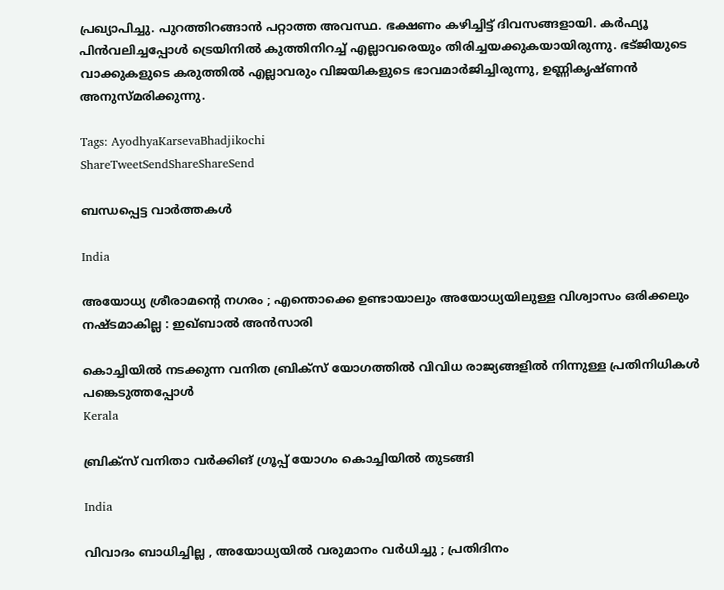പ്രഖ്യാപിച്ചു. പുറത്തിറങ്ങാന്‍ പറ്റാത്ത അവസ്ഥ. ഭക്ഷണം കഴിച്ചിട്ട് ദിവസങ്ങളായി. കര്‍ഫ്യൂ പിന്‍വലിച്ചപ്പോള്‍ ട്രെയിനില്‍ കുത്തിനിറച്ച് എല്ലാവരെയും തിരിച്ചയക്കുകയായിരുന്നു. ഭട്ജിയുടെ വാക്കുകളുടെ കരുത്തില്‍ എല്ലാവരും വിജയികളുടെ ഭാവമാര്‍ജിച്ചിരുന്നു, ഉണ്ണികൃഷ്ണന്‍ അനുസ്മരിക്കുന്നു.

Tags: AyodhyaKarsevaBhadjikochi
ShareTweetSendShareShareSend

ബന്ധപ്പെട്ട വാര്‍ത്തകള്‍

India

അയോധ്യ ശ്രീരാമന്റെ നഗരം ; എന്തൊക്കെ ഉണ്ടായാലും അയോധ്യയിലുള്ള വിശ്വാസം ഒരിക്കലും നഷ്ടമാകില്ല : ഇഖ്ബാൽ അൻസാരി

കൊച്ചിയില്‍ നടക്കുന്ന വനിത ബ്രിക്‌സ് യോഗത്തില്‍ വിവിധ രാജ്യങ്ങളില്‍ നിന്നുള്ള പ്രതിനിധികള്‍ പങ്കെടുത്തപ്പോള്‍
Kerala

ബ്രിക്സ് വനിതാ വര്‍ക്കിങ് ഗ്രൂപ്പ് യോഗം കൊച്ചിയില്‍ തുടങ്ങി

India

വിവാദം ബാധിച്ചില്ല , അയോധ്യയിൽ വരുമാനം വർധിച്ചു ; പ്രതിദിനം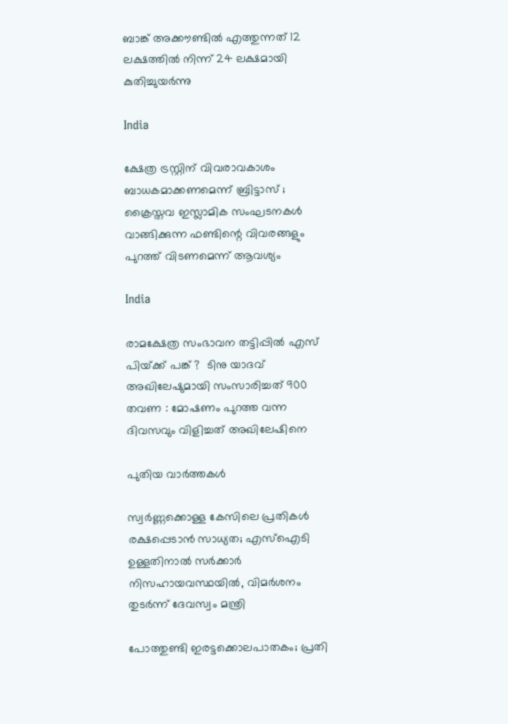ബാങ്ക് അക്കൗണ്ടിൽ എത്തുന്നത് 12 ലക്ഷത്തിൽ നിന്ന് 24 ലക്ഷമായി കുതിച്ചുയർന്നു

India

ക്ഷേത്ര ട്രസ്റ്റിന്‌ വിവരാവകാശം ബാധകമാക്കണമെന്ന് ബ്രിട്ടാസ്‌ ; ക്രൈസ്തവ ഇസ്ലാമിക സംഘടനകൾ വാങ്ങിക്കുന്ന ഫണ്ടിന്റെ വിവരങ്ങളും പുറത്ത് വിടണമെന്ന് ആവശ്യം

India

രാമക്ഷേത്ര സംഭാവന തട്ടിപ്പിൽ എസ് പിയ്‌ക്ക് പങ്ക് ?  ടിനു യാദവ് അഖിലേഷുമായി സംസാരിച്ചത് 900 തവണ : മോഷണം പുറത്ത വന്ന ദിവസവും വിളിച്ചത് അഖിലേഷിനെ

പുതിയ വാര്‍ത്തകള്‍

സ്വർണ്ണക്കൊള്ള കേസിലെ പ്രതികൾ രക്ഷപ്പെടാൻ സാധ്യത; എസ്ഐടി ഉള്ളതിനാൽ സർക്കാർ നിസഹായവസ്ഥയിൽ, വിമർശനം തുടർന്ന് ദേവസ്വം മന്ത്രി

പോത്തുണ്ടി ഇരട്ടക്കൊലപാതകം; പ്രതി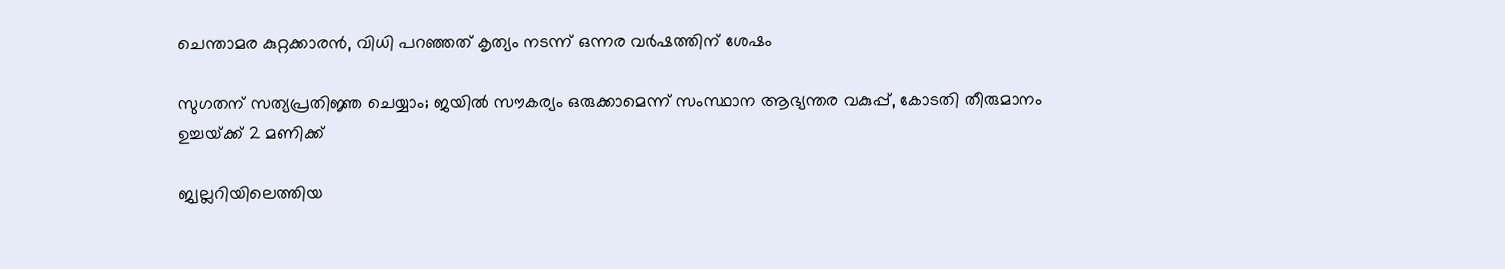ചെന്താമര കുറ്റക്കാരൻ, വിധി പറഞ്ഞത് കൃത്യം നടന്ന് ഒന്നര വർഷത്തിന് ശേഷം

സുഗതന് സത്യപ്രതിജ്ഞ ചെയ്യാം; ജയിൽ സൗകര്യം ഒരുക്കാമെന്ന് സംസ്ഥാന ആഭ്യന്തര വകുപ്പ്, കോടതി തീരുമാനം ഉച്ചയ്‌ക്ക് 2 മണിക്ക്

ജ്വല്ലറിയിലെത്തിയ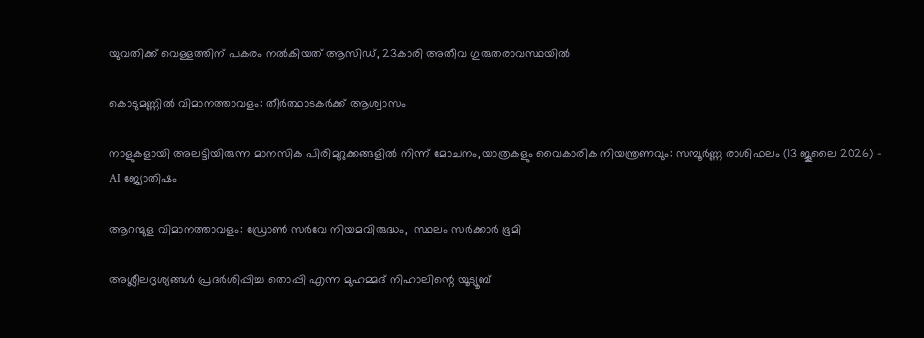യുവതിക്ക് വെള്ളത്തിന് പകരം നൽകിയത് ആസിഡ്, 23കാരി അതീവ ഗുരുതരാവസ്ഥയിൽ

കൊടുമണ്ണില്‍ വിമാനത്താവളം: തീര്‍ത്ഥാടകര്‍ക്ക് ആശ്വാസം

നാളുകളായി അലട്ടിയിരുന്ന മാനസിക പിരിമുറുക്കങ്ങളിൽ നിന്ന് മോചനം,യാത്രകളും വൈകാരിക നിയന്ത്രണവും: സമ്പൂർണ്ണ രാശിഫലം (13 ജൂലൈ 2026) – AI ജ്യോതിഷം

ആറന്മുള വിമാനത്താവളം: ഡ്രോണ്‍ സര്‍വേ നിയമവിരുദ്ധം,  സ്ഥലം സര്‍ക്കാര്‍ ഭൂമി

അശ്ലീലദൃശ്യങ്ങള്‍ പ്രദര്‍ശിപ്പിച്ച തൊപ്പി എന്ന മുഹമ്മദ് നിഹാലിന്റെ യൂട്യൂബ്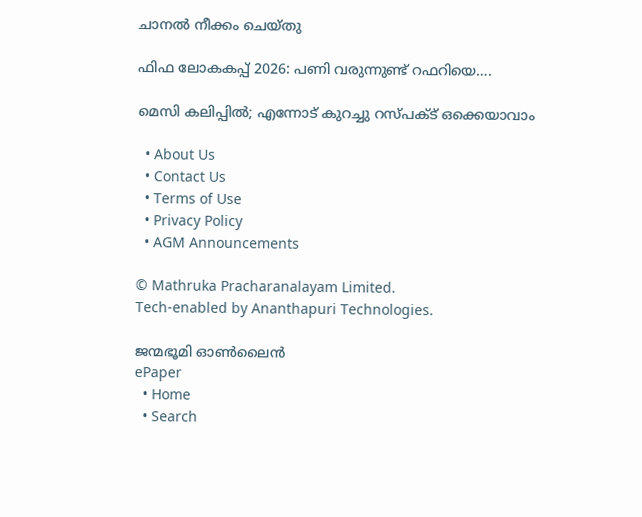ചാനല്‍ നീക്കം ചെയ്തു

ഫിഫ ലോകകപ്പ് 2026: പണി വരുന്നുണ്ട് റഫറിയെ….

മെസി കലിപ്പില്‍; എന്നോട് കുറച്ചു റസ്പക്ട് ഒക്കെയാവാം

  • About Us
  • Contact Us
  • Terms of Use
  • Privacy Policy
  • AGM Announcements

© Mathruka Pracharanalayam Limited.
Tech-enabled by Ananthapuri Technologies.

ജന്മഭൂമി ഓണ്‍ലൈന്‍
ePaper
  • Home
  • Search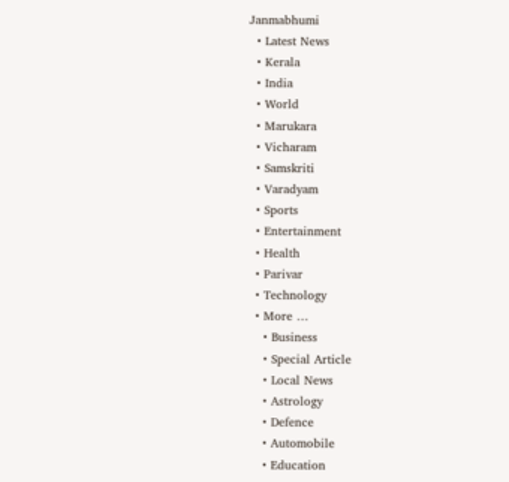Janmabhumi
  • Latest News
  • Kerala
  • India
  • World
  • Marukara
  • Vicharam
  • Samskriti
  • Varadyam
  • Sports
  • Entertainment
  • Health
  • Parivar
  • Technology
  • More …
    • Business
    • Special Article
    • Local News
    • Astrology
    • Defence
    • Automobile
    • Education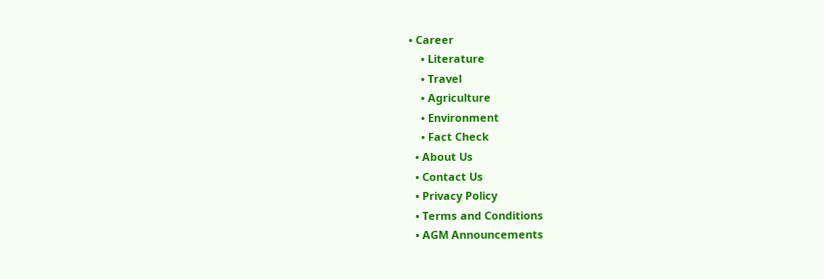• Career
    • Literature
    • Travel
    • Agriculture
    • Environment
    • Fact Check
  • About Us
  • Contact Us
  • Privacy Policy
  • Terms and Conditions
  • AGM Announcements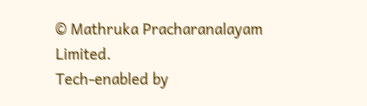© Mathruka Pracharanalayam Limited.
Tech-enabled by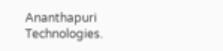Ananthapuri Technologies.